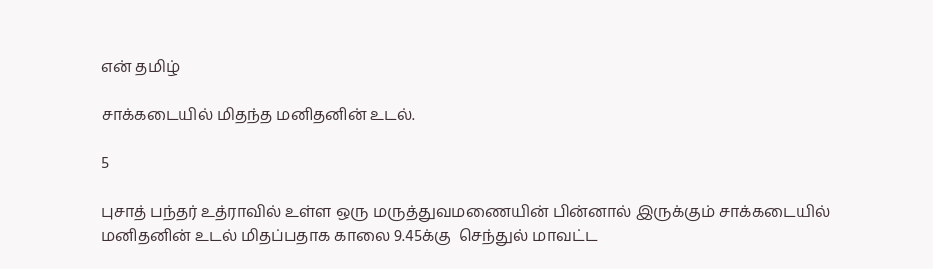என் தமிழ்

சாக்கடையில் மிதந்த மனிதனின் உடல்.

5

புசாத் பந்தர் உத்ராவில் உள்ள ஒரு மருத்துவமணையின் பின்னால் இருக்கும் சாக்கடையில் மனிதனின் உடல் மிதப்பதாக காலை 9.45க்கு  செந்துல் மாவட்ட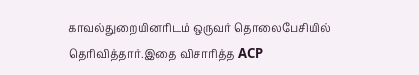காவல்துறையினரிடம் ஒருவர் தொலைபேசியில் தெரிவித்தார்.இதை விசாரித்த ACP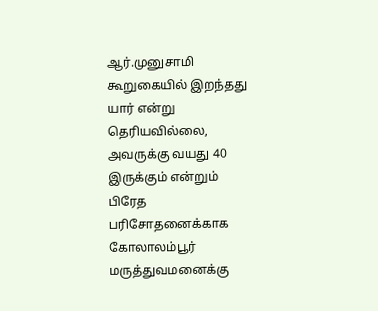ஆர்.முனுசாமி கூறுகையில் இறந்தது யார் என்று தெரியவில்லை, அவருக்கு வயது 40 இருக்கும் என்றும் பிரேத பரிசோதனைக்காக கோலாலம்பூர் மருத்துவமனைக்கு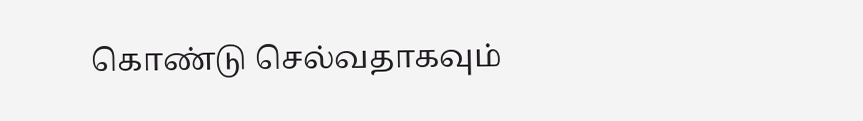கொண்டு செல்வதாகவும்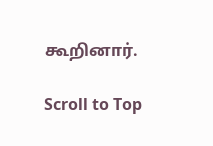கூறினார்.

Scroll to Top